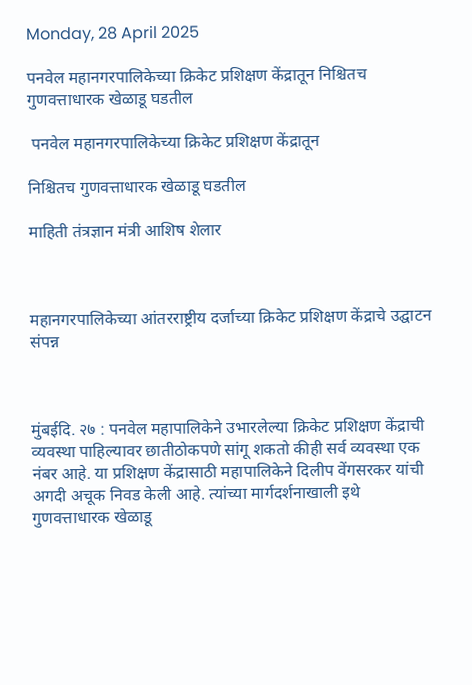Monday, 28 April 2025

पनवेल महानगरपालिकेच्या क्रिकेट प्रशिक्षण केंद्रातून निश्चितच गुणवत्ताधारक खेळाडू घडतील

 पनवेल महानगरपालिकेच्या क्रिकेट प्रशिक्षण केंद्रातून

निश्चितच गुणवत्ताधारक खेळाडू घडतील

माहिती तंत्रज्ञान मंत्री आशिष शेलार



महानगरपालिकेच्या आंतरराष्ट्रीय दर्जाच्या क्रिकेट प्रशिक्षण केंद्राचे उद्घाटन संपन्न



मुंबईदि. २७ : पनवेल महापालिकेने उभारलेल्या क्रिकेट प्रशिक्षण केंद्राची व्यवस्था पाहिल्यावर छातीठोकपणे सांगू शकतो कीही सर्व व्यवस्था एक नंबर आहे. या प्रशिक्षण केंद्रासाठी महापालिकेने दिलीप वेंगसरकर यांची अगदी अचूक निवड केली आहे. त्यांच्या मार्गदर्शनाखाली इथे गुणवत्ताधारक खेळाडू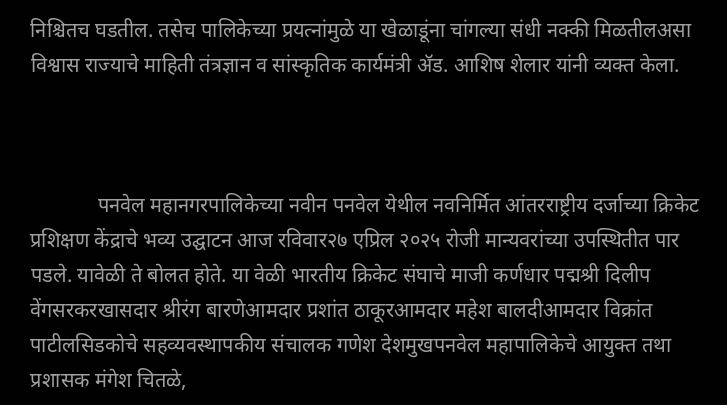निश्चितच घडतील. तसेच पालिकेच्या प्रयत्नांमुळे या खेळाडूंना चांगल्या संधी नक्की मिळतीलअसा विश्वास राज्याचे माहिती तंत्रज्ञान व सांस्कृतिक कार्यमंत्री ॲड. आशिष शेलार यांनी व्यक्त केला.



             पनवेल महानगरपालिकेच्या नवीन पनवेल येथील नवनिर्मित आंतरराष्ट्रीय दर्जाच्या क्रिकेट प्रशिक्षण केंद्राचे भव्य उद्घाटन आज रविवार२७ एप्रिल २०२५ रोजी मान्यवरांच्या उपस्थितीत पार पडले. यावेळी ते बोलत होते. या वेळी भारतीय क्रिकेट संघाचे माजी कर्णधार पद्मश्री दिलीप वेंगसरकरखासदार श्रीरंग बारणेआमदार प्रशांत ठाकूरआमदार महेश बालदीआमदार विक्रांत पाटीलसिडकोचे सहव्यवस्थापकीय संचालक गणेश देशमुखपनवेल महापालिकेचे आयुक्त तथा प्रशासक मंगेश चितळे,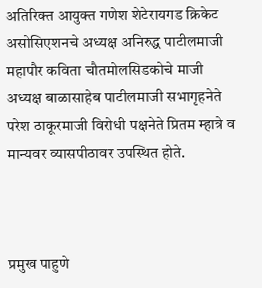अतिरिक्त आयुक्त गणेश शेटेरायगड क्रिकेट असोसिएशनचे अध्यक्ष अनिरुद्ध पाटीलमाजी महापौर कविता चौतमोलसिडकोचे माजी अध्यक्ष बाळासाहेब पाटीलमाजी सभागृहनेते परेश ठाकूरमाजी विरोधी पक्षनेते प्रितम म्हात्रे व मान्यवर व्यासपीठावर उपस्थित होते.



प्रमुख पाहुणे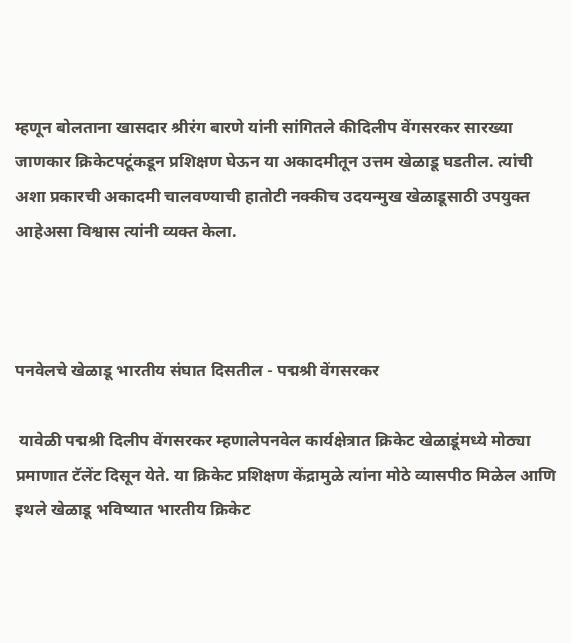म्हणून बोलताना खासदार श्रीरंग बारणे यांनी सांगितले कीदिलीप वेंगसरकर सारख्या जाणकार क्रिकेटपटूंकडून प्रशिक्षण घेऊन या अकादमीतून उत्तम खेळाडू घडतील. त्यांची अशा प्रकारची अकादमी चालवण्याची हातोटी नक्कीच उदयन्मुख खेळाडूसाठी उपयुक्त आहेअसा विश्वास त्यांनी व्यक्त केला.



पनवेलचे खेळाडू भारतीय संघात दिसतील - पद्मश्री वेंगसरकर

 यावेळी पद्मश्री दिलीप वेंगसरकर म्हणालेपनवेल कार्यक्षेत्रात क्रिकेट खेळाडूंमध्ये मोठ्या प्रमाणात टॅलेंट दिसून येते. या क्रिकेट प्रशिक्षण केंद्रामुळे त्यांना मोठे व्यासपीठ मिळेल आणि इथले खेळाडू भविष्यात भारतीय क्रिकेट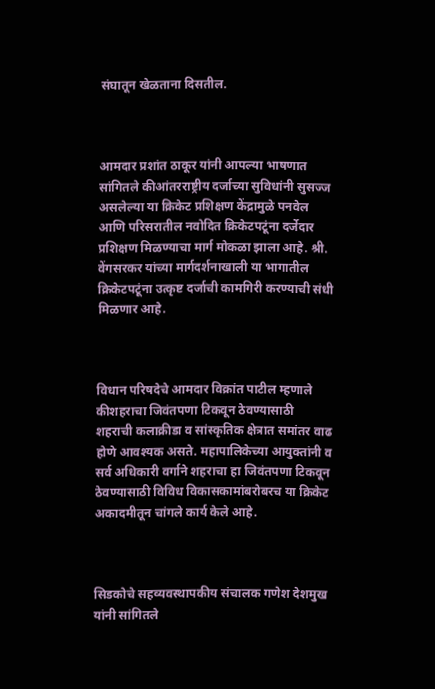संघातून खेळताना दिसतील.



आमदार प्रशांत ठाकूर यांनी आपल्या भाषणात सांगितले कीआंतरराष्ट्रीय दर्जाच्या सुविधांनी सुसज्ज असलेल्या या क्रिकेट प्रशिक्षण केंद्रामुळे पनवेल आणि परिसरातील नवोदित क्रिकेटपटूंना दर्जेदार प्रशिक्षण मिळण्याचा मार्ग मोकळा झाला आहे. श्री. वेंगसरकर यांच्या मार्गदर्शनाखाली या भागातील क्रिकेटपटूंना उत्कृष्ट दर्जाची कामगिरी करण्याची संधी मिळणार आहे.



विधान परिषदेचे आमदार विक्रांत पाटील म्हणाले कीशहराचा जिवंतपणा टिकवून ठेवण्यासाठी शहराची कलाक्रीडा व सांस्कृतिक क्षेत्रात समांतर वाढ होणे आवश्यक असते. महापालिकेच्या आयुक्तांनी व सर्व अधिकारी वर्गाने शहराचा हा जिवंतपणा टिकवून ठेवण्यासाठी विविध विकासकामांबरोबरच या क्रिकेट अकादमीतून चांगले कार्य केले आहे.



सिडकोचे सहव्यवस्थापकीय संचालक गणेश देशमुख यांनी सांगितले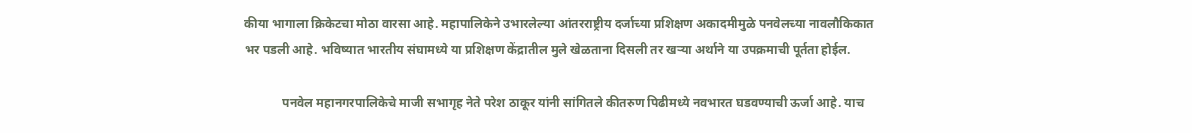कीया भागाला क्रिकेटचा मोठा वारसा आहे. महापालिकेने उभारलेल्या आंतरराष्ट्रीय दर्जाच्या प्रशिक्षण अकादमीमुळे पनवेलच्या नावलौकिकात भर पडली आहे. भविष्यात भारतीय संघामध्ये या प्रशिक्षण केंद्रातील मुले खेळताना दिसली तर खऱ्या अर्थाने या उपक्रमाची पूर्तता होईल.

            पनवेल महानगरपालिकेचे माजी सभागृह नेते परेश ठाकूर यांनी सांगितले कीतरुण पिढीमध्ये नवभारत घडवण्याची ऊर्जा आहे. याच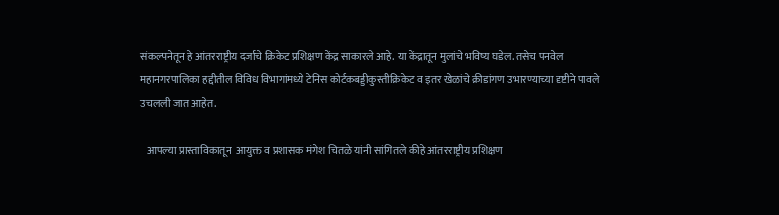संकल्पनेतून हे आंतरराष्ट्रीय दर्जाचे क्रिकेट प्रशिक्षण केंद्र साकारले आहे. या केंद्रातून मुलांचे भविष्य घडेल. तसेच पनवेल महानगरपालिका हद्दीतील विविध विभागांमध्ये टेनिस कोर्टकबड्डीकुस्तीक्रिकेट व इतर खेळांचे क्रीडांगण उभारण्याच्या दृष्टीने पावले उचलली जात आहेत.

   आपल्या प्रास्ताविकातून  आयुक्त व प्रशासक मंगेश चितळे यांनी सांगितले कीहे आंतरराष्ट्रीय प्रशिक्षण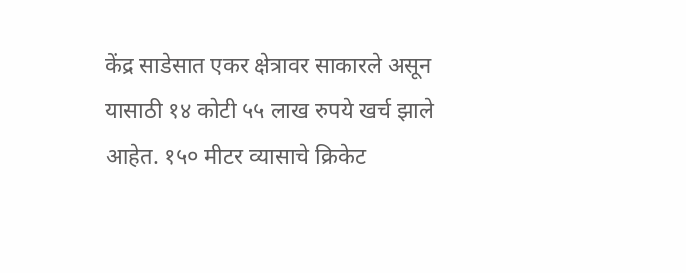केंद्र साडेसात एकर क्षेत्रावर साकारले असून यासाठी १४ कोटी ५५ लाख रुपये खर्च झाले आहेत. १५० मीटर व्यासाचे क्रिकेट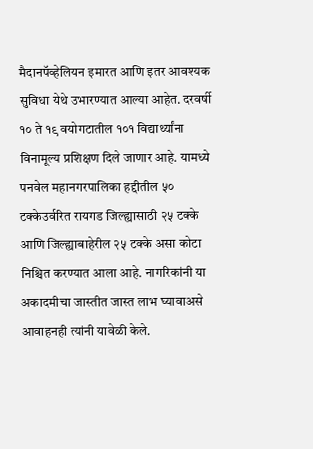मैदानपॅव्हेलियन इमारत आणि इतर आवश्यक सुविधा येथे उभारण्यात आल्या आहेत. दरवर्षी १० ते १९ वयोगटातील १०१ विद्यार्थ्यांना विनामूल्य प्रशिक्षण दिले जाणार आहे. यामध्ये पनवेल महानगरपालिका हद्दीतील ५० टक्केउर्वरित रायगड जिल्ह्यासाठी २५ टक्के आणि जिल्ह्याबाहेरील २५ टक्के असा कोटा निश्चित करण्यात आला आहे. नागरिकांनी या अकादमीचा जास्तीत जास्त लाभ घ्यावाअसे आवाहनही त्यांनी यावेळी केले.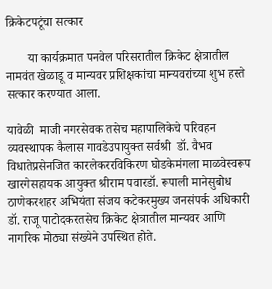क्रिकेटपटूंचा सत्कार

       या कार्यक्रमात पनवेल परिसरातील क्रिकेट क्षेत्रातील नामवंत खेळाडू व मान्यवर प्रशिक्षकांचा मान्यवरांच्या शुभ हस्ते सत्कार करण्यात आला.

यावेळी  माजी नगरसेवक तसेच महापालिकेचे परिवहन व्यवस्थापक कैलास गावडेउपायुक्त सर्वश्री  डॉ. वैभव विधातेप्रसेनजित कारलेकररविकिरण घोडकेमंगला माळवेस्वरूप खारगेसहायक आयुक्त श्रीराम पवारडॉ. रूपाली मानेसुबोध ठाणेकरशहर अभियंता संजय कटेकरमुख्य जनसंपर्क अधिकारी डॉ. राजू पाटोदकरतसेच क्रिकेट क्षेत्रातील मान्यवर आणि नागरिक मोठ्या संख्येने उपस्थित होते.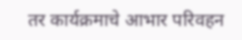तर कार्यक्रमाचे आभार परिवहन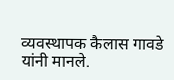व्यवस्थापक कैलास गावडे यांनी मानले.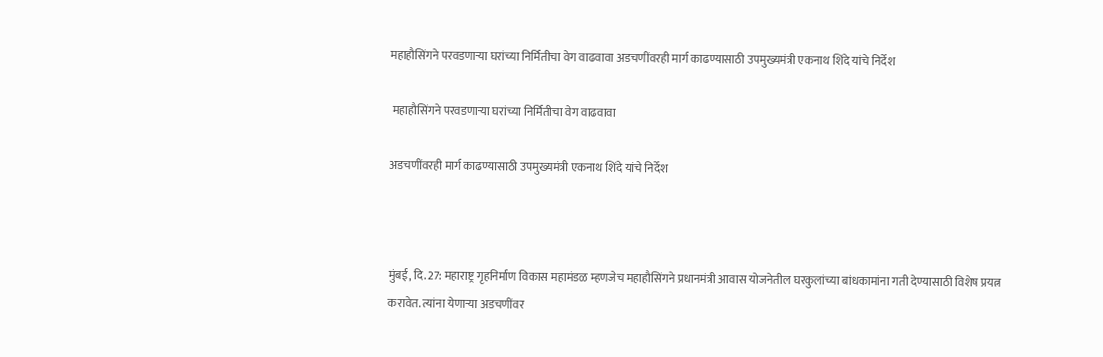महाहौसिंगने परवडणाऱ्या घरांच्या निर्मितीचा वेग वाढवावा अडचणींवरही मार्ग काढण्यासाठी उपमुख्यमंत्री एकनाथ शिंदे यांचे निर्देश

 महाहौसिंगने परवडणाऱ्या घरांच्या निर्मितीचा वेग वाढवावा

अडचणींवरही मार्ग काढण्यासाठी उपमुख्यमंत्री एकनाथ शिंदे यांचे निर्देश



मुंबई, दि. 27: महाराष्ट्र गृहनिर्माण विकास महामंडळ म्हणजेच महाहौसिंगने प्रधानमंत्री आवास योजनेतील घरकुलांच्या बांधकामांना गती देण्यासाठी विशेष प्रयत्न करावेत. त्यांना येणाऱ्या अडचणींवर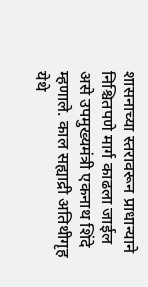शासनाच्या स्तरावरून प्राधान्याने निश्चितपणे मार्ग काढला जाईल असे उपमुख्यमंत्री एकनाथ शिंदे म्हणाले. काल सह्याद्री अतिथीगृह येथे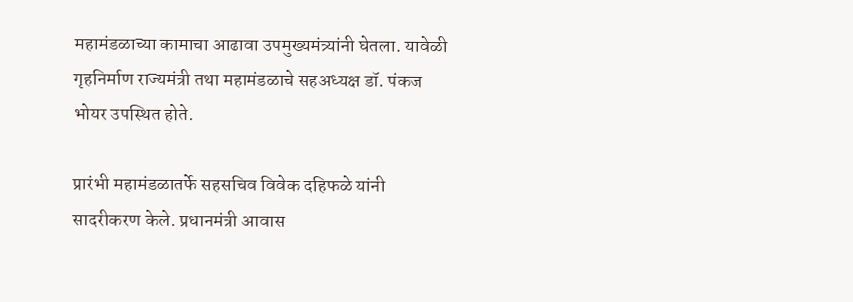महामंडळाच्या कामाचा आढावा उपमुख्यमंत्र्यांनी घेतला. यावेळी गृहनिर्माण राज्यमंत्री तथा महामंडळाचे सहअध्यक्ष डॉ. पंकज भोयर उपस्थित होते.

प्रारंभी महामंडळातर्फे सहसचिव विवेक दहिफळे यांनी सादरीकरण केले. प्रधानमंत्री आवास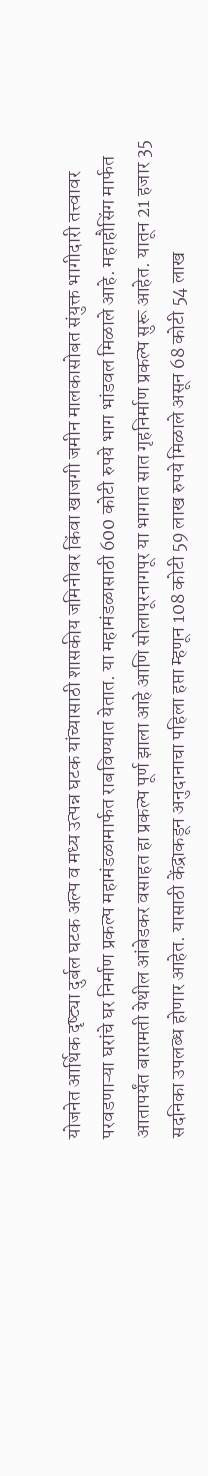योजनेत आर्थिक दृष्ट्या दुर्बल घटक अल्प व मध्य उत्पन्न घटक यांच्यासाठी शासकीय जमिनीवर किंवा खाजगी जमीन मालकासोबत संयुक्त भागीदारी तत्त्वावर परवडणाऱ्या घरांचे घर निर्माण प्रकल्प महामंडळामार्फत राबविण्यात येतात. या महामंडळासाठी 600 कोटी रुपये भाग भांडवल मिळाले आहे. महाहौसिंग मार्फत आतापर्यंत बारामती येथील आंबेडकर वसाहत हा प्रकल्प पूर्ण झाला आहे आणि सोलापूरनागपूर या भागात सात गृहनिर्माण प्रकल्प सुरू आहेत. यातून 21 हजार 35 सदनिका उपलब्ध होणार आहेत. यासाठी केंद्राकडून अनुदानाचा पहिला हप्ता म्हणून 108 कोटी 59 लाख रुपये मिळाले असून 68 कोटी 54 लाख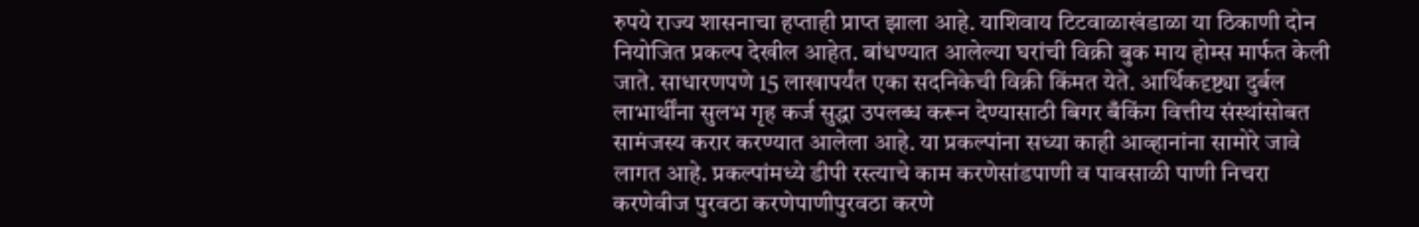रुपये राज्य शासनाचा हप्ताही प्राप्त झाला आहे. याशिवाय टिटवाळाखंडाळा या ठिकाणी दोन नियोजित प्रकल्प देखील आहेत. बांधण्यात आलेल्या घरांची विक्री बुक माय होम्स मार्फत केली जाते. साधारणपणे 15 लाखापर्यंत एका सदनिकेची विक्री किंमत येते. आर्थिकदृष्ट्या दुर्बल लाभार्थींना सुलभ गृह कर्ज सुद्धा उपलब्ध करून देण्यासाठी बिगर बँकिंग वित्तीय संस्थांसोबत सामंजस्य करार करण्यात आलेला आहे. या प्रकल्पांना सध्या काही आव्हानांना सामोरे जावे लागत आहे. प्रकल्पांमध्ये डीपी रस्त्याचे काम करणेसांडपाणी व पावसाळी पाणी निचरा करणेवीज पुरवठा करणेपाणीपुरवठा करणे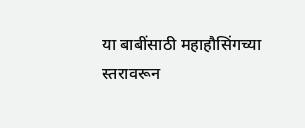या बाबींसाठी महाहौसिंगच्या स्तरावरून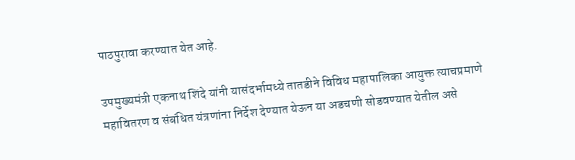पाठपुरावा करण्यात येत आहे.

उपमुख्यमंत्री एकनाथ शिंदे यांनी यासंदर्भामध्ये तातडीने विविध महापालिका आयुक्त त्याचप्रमाणे महावितरण व संबंधित यंत्रणांना निर्देश देण्यात येऊन या अडचणी सोडवण्यात येतील असे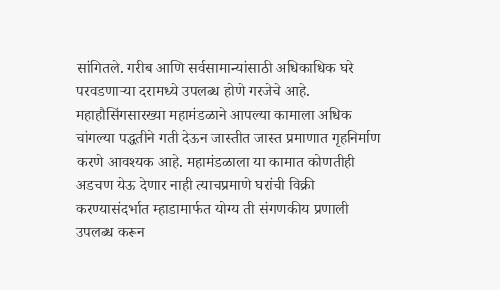सांगितले. गरीब आणि सर्वसामान्यांसाठी अधिकाधिक घरे परवडणाऱ्या दरामध्ये उपलब्ध होणे गरजेचे आहे. महाहौसिंगसारख्या महामंडळाने आपल्या कामाला अधिक चांगल्या पद्धतीने गती देऊन जास्तीत जास्त प्रमाणात गृहनिर्माण करणे आवश्यक आहे. महामंडळाला या कामात कोणतीही अडचण येऊ देणार नाही त्याचप्रमाणे घरांची विक्री करण्यासंदर्भात म्हाडामार्फत योग्य ती संगणकीय प्रणाली उपलब्ध करून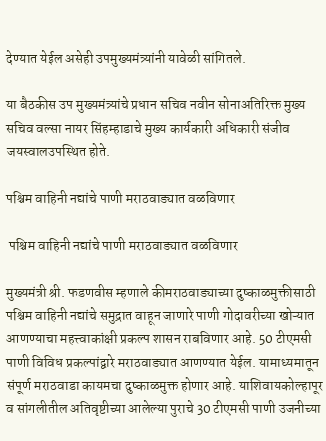देण्यात येईल असेही उपमुख्यमंत्र्यांनी यावेळी सांगितले.

या बैठकीस उप मुख्यमंत्र्यांचे प्रधान सचिव नवीन सोनाअतिरिक्त मुख्य सचिव वल्सा नायर सिंहम्हाडाचे मुख्य कार्यकारी अधिकारी संजीव जयस्वालउपस्थित होते.

पश्चिम वाहिनी नद्यांचे पाणी मराठवाड्यात वळविणार

 पश्चिम वाहिनी नद्यांचे पाणी मराठवाड्यात वळविणार

मुख्यमंत्री श्री. फडणवीस म्हणाले कीमराठवाड्याच्या दुष्काळमुक्तीसाठी पश्चिम वाहिनी नद्यांचे समुद्रात वाहून जाणारे पाणी गोदावरीच्या खोऱ्यात आणण्याचा महत्त्वाकांक्षी प्रकल्प शासन राबविणार आहे. 50 टीएमसी पाणी विविध प्रकल्पांद्वारे मराठवाड्यात आणण्यात येईल. यामाध्यमातून संपूर्ण मराठवाडा कायमचा दुष्काळमुक्त होणार आहे. याशिवायकोल्हापूर व सांगलीतील अतिवृष्टीच्या आलेल्या पुराचे 30 टीएमसी पाणी उजनीच्या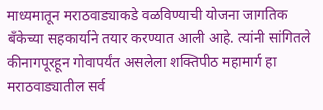माध्यमातून मराठवाड्याकडे वळविण्याची योजना जागतिक बँकेच्या सहकार्याने तयार करण्यात आली आहे. त्यांनी सांगितले कीनागपूरहून गोवापर्यंत असलेला शक्तिपीठ महामार्ग हा मराठवाड्यातील सर्व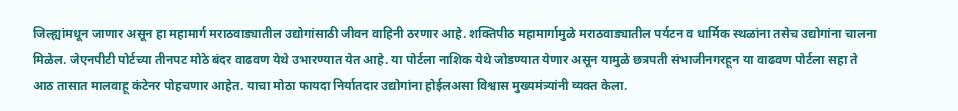जिल्ह्यांमधून जाणार असून हा महामार्ग मराठवाड्यातील उद्योगांसाठी जीवन वाहिनी ठरणार आहे. शक्तिपीठ महामार्गामुळे मराठवाड्यातील पर्यटन व धार्मिक स्थळांना तसेच उद्योगांना चालना मिळेल. जेएनपीटी पोर्टच्या तीनपट मोठे बंदर वाढवण येथे उभारण्यात येत आहे. या पोर्टला नाशिक येथे जोडण्यात येणार असून यामुळे छत्रपती संभाजीनगरहून या वाढवण पोर्टला सहा ते आठ तासात मालवाहू कंटेनर पोहचणार आहेत. याचा मोठा फायदा निर्यातदार उद्योगांना होईलअसा विश्वास मुख्यमंत्र्यांनी व्यक्त केला.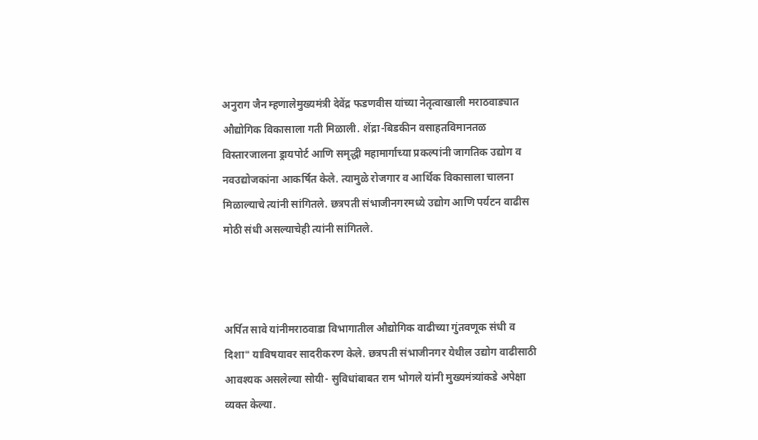अनुराग जैन म्हणालेमुख्यमंत्री देवेंद्र फडणवीस यांच्या नेतृत्वाखाली मराठवाड्यात औद्योगिक विकासाला गती मिळाली. शेंद्रा-बिडकीन वसाहतविमानतळ विस्तारजालना ड्रायपोर्ट आणि समृद्धी महामार्गाच्या प्रकल्पांनी जागतिक उद्योग व नवउद्योजकांना आकर्षित केले. त्यामुळे रोजगार व आर्थिक विकासाला चालना मिळाल्याचे त्यांनी सांगितले. छत्रपती संभाजीनगरमध्ये उद्योग आणि पर्यटन वाढीस मोठी संधी असल्याचेही त्यांनी सांगितले.



अर्पित सावे यांनीमराठवाडा विभागातील औद्योगिक वाढीच्या गुंतवणूक संधी व दिशा" याविषयावर सादरीकरण केले. छत्रपती संभाजीनगर येथील उद्योग वाढीसाठी आवश्यक असलेल्या सोयी- सुविधांबाबत राम भोगले यांनी मुख्यमंत्र्यांकडे अपेक्षा व्यक्त केल्या.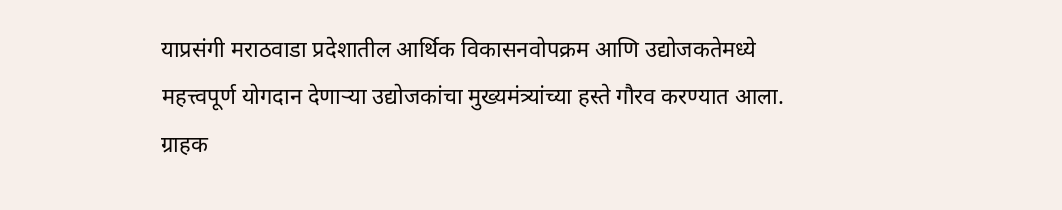याप्रसंगी मराठवाडा प्रदेशातील आर्थिक विकासनवोपक्रम आणि उद्योजकतेमध्ये महत्त्वपूर्ण योगदान देणाऱ्या उद्योजकांचा मुख्यमंत्र्यांच्या हस्ते गौरव करण्यात आला. ग्राहक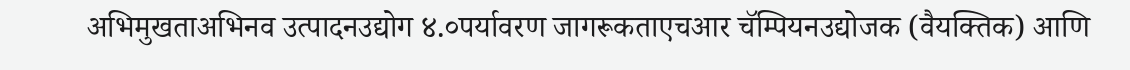अभिमुखताअभिनव उत्पादनउद्योग ४.०पर्यावरण जागरूकताएचआर चॅम्पियनउद्योजक (वैयक्तिक) आणि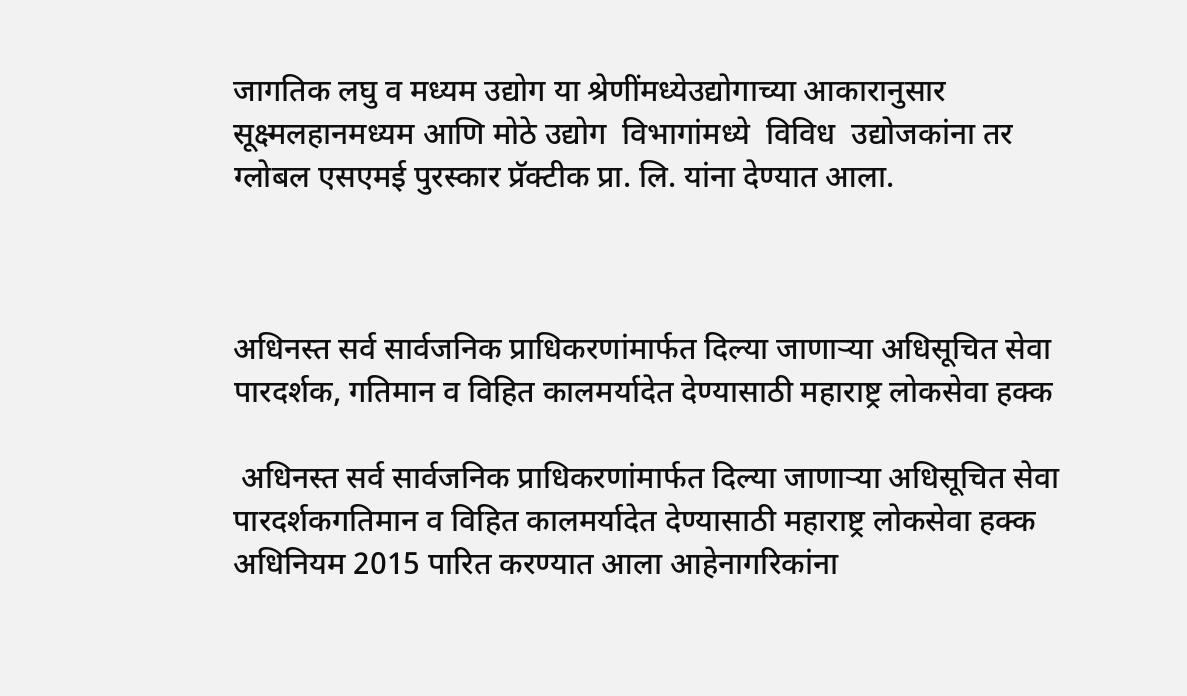जागतिक लघु व मध्यम उद्योग या श्रेणींमध्येउद्योगाच्या आकारानुसार सूक्ष्मलहानमध्यम आणि मोठे उद्योग  विभागांमध्ये  विविध  उद्योजकांना तर ग्लोबल एसएमई पुरस्कार प्रॅक्टीक प्रा. लि. यांना देण्यात आला.



अधिनस्त सर्व सार्वजनिक प्राधिकरणांमार्फत दिल्या जाणाऱ्या अधिसूचित सेवा पारदर्शक, गतिमान व विहित कालमर्यादेत देण्यासाठी महाराष्ट्र लोकसेवा हक्क

 अधिनस्त सर्व सार्वजनिक प्राधिकरणांमार्फत दिल्या जाणाऱ्या अधिसूचित सेवा पारदर्शकगतिमान व विहित कालमर्यादेत देण्यासाठी महाराष्ट्र लोकसेवा हक्क अधिनियम 2015 पारित करण्यात आला आहेनागरिकांना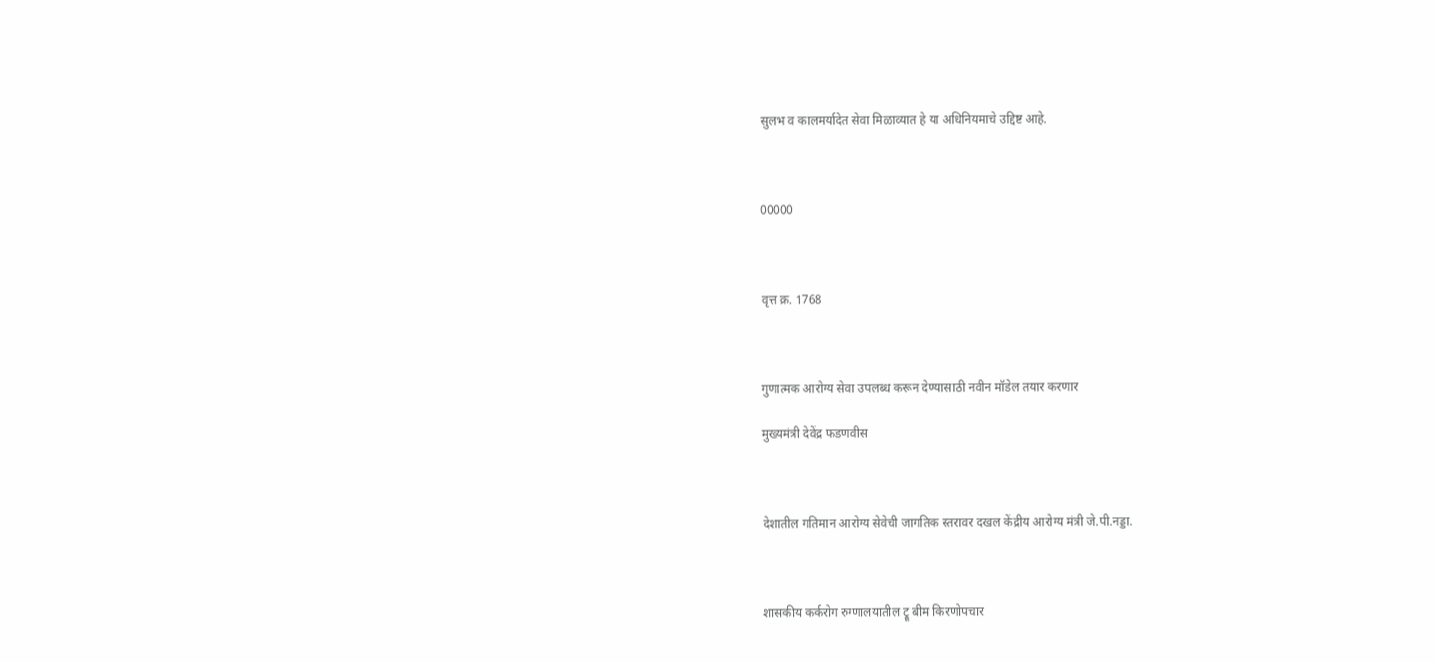सुलभ व कालमर्यादेत सेवा मिळाव्यात हे या अधिनियमाचे उद्दिष्ट आहे.



00000



वृत्त क्र. 1768



गुणात्मक आरोग्य सेवा उपलब्ध करून देण्यासाठी नवीन मॉडेल तयार करणार

मुख्यमंत्री देवेंद्र फडणवीस



देशातील गतिमान आरोग्य सेवेची जागतिक स्तरावर दखल केंद्रीय आरोग्य मंत्री जे.पी.नड्डा.



शासकीय कर्करोग रुग्णालयातील ट्रू बीम किरणोपचार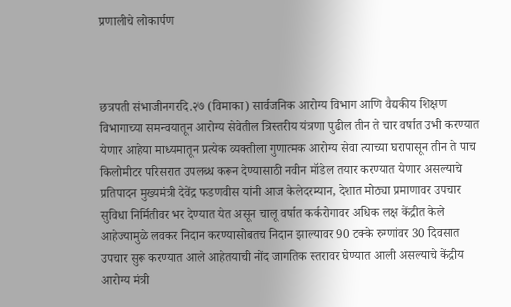प्रणालीचे लोकार्पण



छत्रपती संभाजीनगरदि.२७ (विमाका) सार्वजनिक आरोग्य विभाग आणि वैद्यकीय शिक्षण विभागाच्या समन्वयातून आरोग्य सेवेतील त्रिस्तरीय यंत्रणा पुढील तीन ते चार वर्षात उभी करण्यात येणार आहेया माध्यमातून प्रत्येक व्यक्तीला गुणात्मक आरोग्य सेवा त्याच्या घरापासून तीन ते पाच किलोमीटर परिसरात उपलब्ध करून देण्यासाठी नवीन मॉडेल तयार करण्यात येणार असल्याचे प्रतिपादन मुख्यमंत्री देवेंद्र फडणवीस यांनी आज केलेदरम्यान, देशात मोठ्या प्रमाणावर उपचार सुविधा निर्मितीवर भर देण्यात येत असून चालू वर्षात कर्करोगावर अधिक लक्ष केंद्रीत केले आहेज्यामुळे लवकर निदान करण्यासोबतच निदान झाल्यावर 90 टक्के रुग्णांवर 30 दिवसात उपचार सुरू करण्यात आले आहेतयाची नोंद जागतिक स्तरावर घेण्यात आली असल्याचे केंद्रीय आरोग्य मंत्री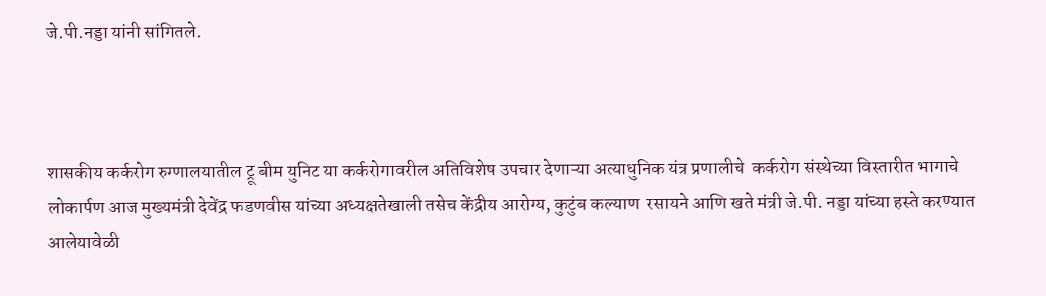जे.पी.नड्डा यांनी सांगितले.



शासकीय कर्करोग रुग्णालयातील ट्रू बीम युनिट या कर्करोगावरील अतिविशेष उपचार देणाऱ्या अत्याधुनिक यंत्र प्रणालीचे  कर्करोग संस्थेच्या विस्तारीत भागाचे लोकार्पण आज मुख्यमंत्री देवेंद्र फडणवीस यांच्या अध्यक्षतेखाली तसेच केंद्रीय आरोग्य, कुटुंब कल्याण  रसायने आणि खते मंत्री जे.पी. नड्डा यांच्या हस्ते करण्यात आलेयावेळी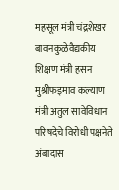महसूल मंत्री चंद्रशेखर बावनकुळेवैद्यकीय शिक्षण मंत्री हसन मुश्रीफइमाव कल्याण मंत्री अतुल सावेविधान परिषदेचे विरोधी पक्षनेते अंबादास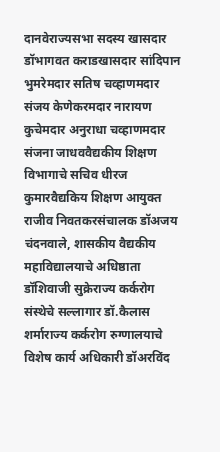दानवेराज्यसभा सदस्य खासदार डॉभागवत कराडखासदार सांदिपान भुमरेमदार सतिष चव्हाणमदार संजय केणेकरमदार नारायण कुचेमदार अनुराधा चव्हाणमदार संजना जाधववैद्यकीय शिक्षण विभागाचे सचिव धीरज कुमारवैद्यकिय शिक्षण आयुक्त राजीव निवतकरसंचालक डॉअजय चंदनवाले, शासकीय वैद्यकीय महाविद्यालयाचे अधिष्ठाता डॉशिवाजी सुक्रेराज्य कर्करोग संस्थेचे सल्लागार डॉ.कैलास शर्माराज्य कर्करोग रुग्णालयाचे विशेष कार्य अधिकारी डॉअरविंद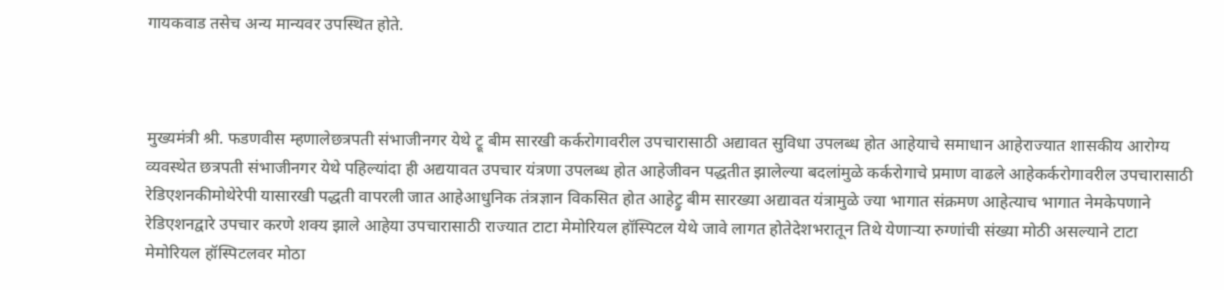गायकवाड तसेच अन्य मान्यवर उपस्थित होते.



मुख्यमंत्री श्री. फडणवीस म्हणालेछत्रपती संभाजीनगर येथे ट्रू बीम सारखी कर्करोगावरील उपचारासाठी अद्यावत सुविधा उपलब्ध होत आहेयाचे समाधान आहेराज्यात शासकीय आरोग्य व्यवस्थेत छत्रपती संभाजीनगर येथे पहिल्यांदा ही अद्ययावत उपचार यंत्रणा उपलब्ध होत आहेजीवन पद्धतीत झालेल्या बदलांमुळे कर्करोगाचे प्रमाण वाढले आहेकर्करोगावरील उपचारासाठी रेडिएशनकीमोथेरेपी यासारखी पद्धती वापरली जात आहेआधुनिक तंत्रज्ञान विकसित होत आहेट्रु बीम सारख्या अद्यावत यंत्रामुळे ज्या भागात संक्रमण आहेत्याच भागात नेमकेपणाने रेडिएशनद्वारे उपचार करणे शक्य झाले आहेया उपचारासाठी राज्यात टाटा मेमोरियल हॉस्पिटल येथे जावे लागत होतेदेशभरातून तिथे येणाऱ्या रुग्णांची संख्या मोठी असल्याने टाटा मेमोरियल हॉस्पिटलवर मोठा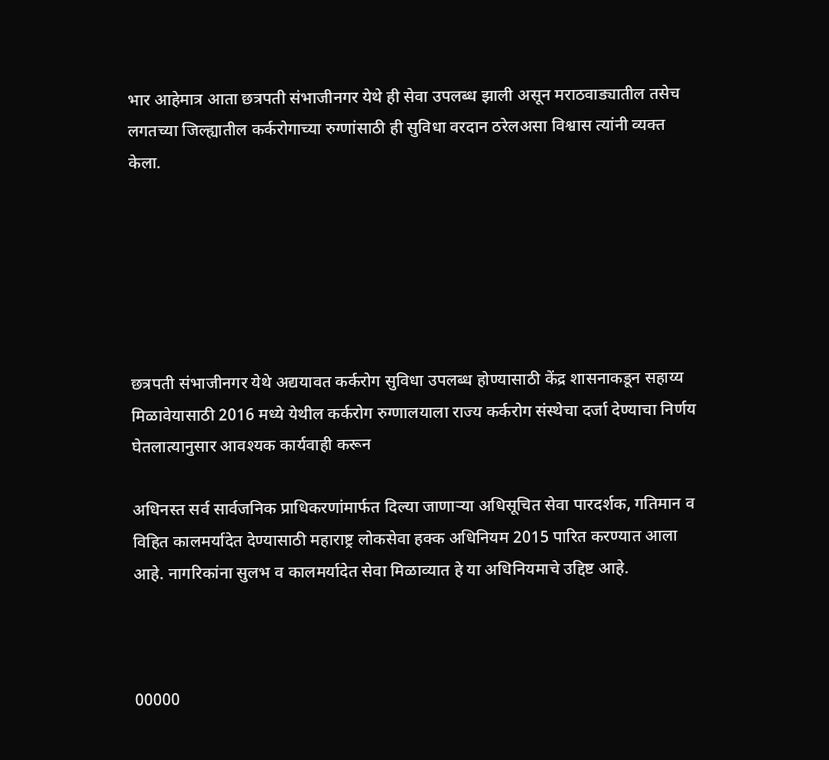भार आहेमात्र आता छत्रपती संभाजीनगर येथे ही सेवा उपलब्ध झाली असून मराठवाड्यातील तसेच लगतच्या जिल्ह्यातील कर्करोगाच्या रुग्णांसाठी ही सुविधा वरदान ठरेलअसा विश्वास त्यांनी व्यक्त केला.






छत्रपती संभाजीनगर येथे अद्ययावत कर्करोग सुविधा उपलब्ध होण्यासाठी केंद्र शासनाकडून सहाय्य मिळावेयासाठी 2016 मध्ये येथील कर्करोग रुग्णालयाला राज्य कर्करोग संस्थेचा दर्जा देण्याचा निर्णय घेतलात्यानुसार आवश्यक कार्यवाही करून

अधिनस्त सर्व सार्वजनिक प्राधिकरणांमार्फत दिल्या जाणाऱ्या अधिसूचित सेवा पारदर्शक, गतिमान व विहित कालमर्यादेत देण्यासाठी महाराष्ट्र लोकसेवा हक्क अधिनियम 2015 पारित करण्यात आला आहे. नागरिकांना सुलभ व कालमर्यादेत सेवा मिळाव्यात हे या अधिनियमाचे उद्दिष्ट आहे.



00000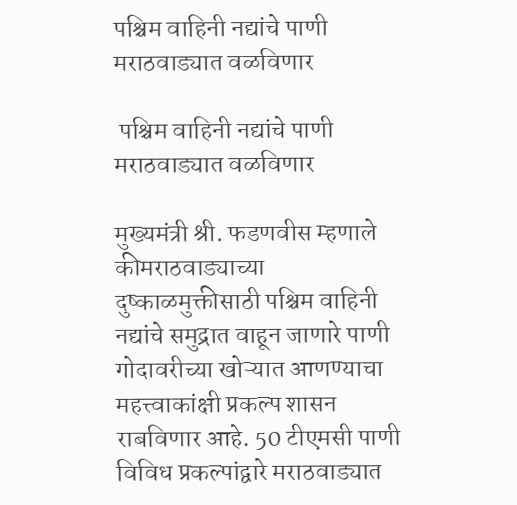पश्चिम वाहिनी नद्यांचे पाणी मराठवाड्यात वळविणार

 पश्चिम वाहिनी नद्यांचे पाणी मराठवाड्यात वळविणार

मुख्यमंत्री श्री. फडणवीस म्हणाले कीमराठवाड्याच्या दुष्काळमुक्तीसाठी पश्चिम वाहिनी नद्यांचे समुद्रात वाहून जाणारे पाणी गोदावरीच्या खोऱ्यात आणण्याचा महत्त्वाकांक्षी प्रकल्प शासन राबविणार आहे. 50 टीएमसी पाणी विविध प्रकल्पांद्वारे मराठवाड्यात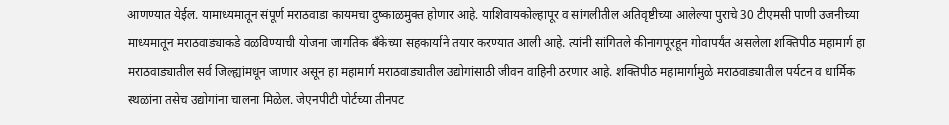आणण्यात येईल. यामाध्यमातून संपूर्ण मराठवाडा कायमचा दुष्काळमुक्त होणार आहे. याशिवायकोल्हापूर व सांगलीतील अतिवृष्टीच्या आलेल्या पुराचे 30 टीएमसी पाणी उजनीच्या माध्यमातून मराठवाड्याकडे वळविण्याची योजना जागतिक बँकेच्या सहकार्याने तयार करण्यात आली आहे. त्यांनी सांगितले कीनागपूरहून गोवापर्यंत असलेला शक्तिपीठ महामार्ग हा मराठवाड्यातील सर्व जिल्ह्यांमधून जाणार असून हा महामार्ग मराठवाड्यातील उद्योगांसाठी जीवन वाहिनी ठरणार आहे. शक्तिपीठ महामार्गामुळे मराठवाड्यातील पर्यटन व धार्मिक स्थळांना तसेच उद्योगांना चालना मिळेल. जेएनपीटी पोर्टच्या तीनपट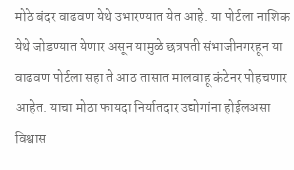मोठे बंदर वाढवण येथे उभारण्यात येत आहे. या पोर्टला नाशिक येथे जोडण्यात येणार असून यामुळे छत्रपती संभाजीनगरहून या वाढवण पोर्टला सहा ते आठ तासात मालवाहू कंटेनर पोहचणार आहेत. याचा मोठा फायदा निर्यातदार उद्योगांना होईलअसा विश्वास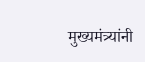मुख्यमंत्र्यांनी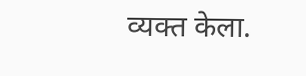व्यक्त केला.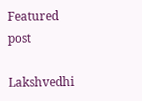Featured post

Lakshvedhi